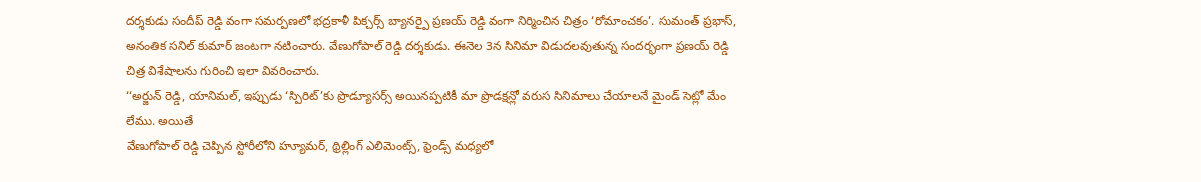దర్శకుడు సందీప్ రెడ్డి వంగా సమర్పణలో భద్రకాళీ పిక్చర్స్ బ్యానర్పై ప్రణయ్ రెడ్డి వంగా నిర్మించిన చిత్రం ‘రోమాంచకం’. సుమంత్ ప్రభాస్, అనంతిక సనిల్ కుమార్ జంటగా నటించారు. వేణుగోపాల్ రెడ్డి దర్శకుడు. ఈనెల 3న సినిమా విడుదలవుతున్న సందర్భంగా ప్రణయ్ రెడ్డి చిత్ర విశేషాలను గురించి ఇలా వివరించారు.
‘‘అర్జున్ రెడ్డి, యానిమల్, ఇప్పుడు ‘స్పిరిట్’కు ప్రొడ్యూసర్స్ అయినప్పటికీ మా ప్రొడక్షన్లో వరుస సినిమాలు చేయాలనే మైండ్ సెట్లో మేం లేము. అయితే
వేణుగోపాల్ రెడ్డి చెప్పిన స్టోరీలోని హ్యూమర్, థ్రిల్లింగ్ ఎలిమెంట్స్, ఫ్రెండ్స్ మధ్యలో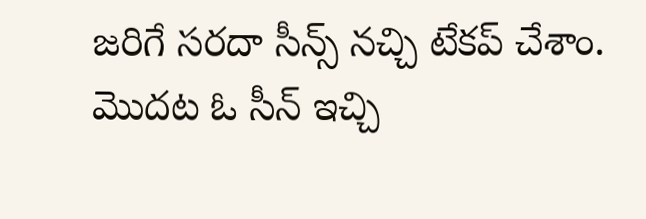జరిగే సరదా సీన్స్ నచ్చి టేకప్ చేశాం. మొదట ఓ సీన్ ఇచ్చి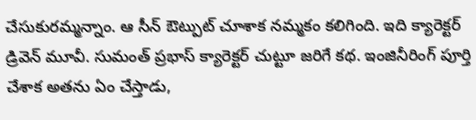చేసుకురమ్మన్నాం. ఆ సీన్ ఔట్పుట్ చూశాక నమ్మకం కలిగింది. ఇది క్యారెక్టర్ డ్రివెన్ మూవీ. సుమంత్ ప్రభాస్ క్యారెక్టర్ చుట్టూ జరిగే కథ. ఇంజినీరింగ్ పూర్తి చేశాక అతను ఏం చేస్తాడు,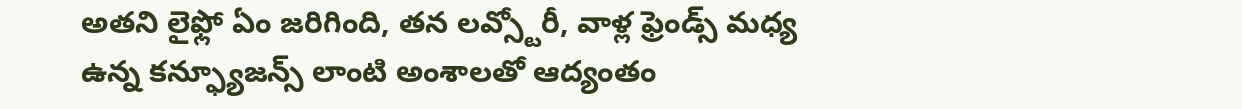అతని లైఫ్లో ఏం జరిగింది, తన లవ్స్టోరీ, వాళ్ల ఫ్రెండ్స్ మధ్య ఉన్న కన్ఫ్యూజన్స్ లాంటి అంశాలతో ఆద్యంతం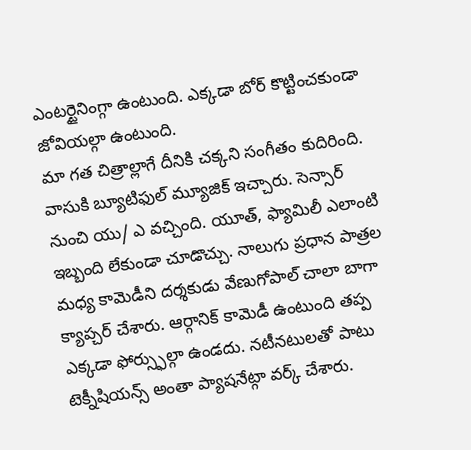ఎంటర్టైనింగ్గా ఉంటుంది. ఎక్కడా బోర్ కొట్టించకుండా జోవియల్గా ఉంటుంది.
మా గత చిత్రాల్లాగే దీనికి చక్కని సంగీతం కుదిరింది. వాసుకి బ్యూటిఫుల్ మ్యూజిక్ ఇచ్చారు. సెన్సార్ నుంచి యు/ ఎ వచ్చింది. యూత్, ఫ్యామిలీ ఎలాంటి ఇబ్బంది లేకుండా చూడొచ్చు. నాలుగు ప్రధాన పాత్రల మధ్య కామెడీని దర్శకుడు వేణుగోపాల్ చాలా బాగా క్యాప్చర్ చేశారు. ఆర్గానిక్ కామెడీ ఉంటుంది తప్ప ఎక్కడా ఫోర్స్ఫుల్గా ఉండదు. నటీనటులతో పాటు టెక్నీషియన్స్ అంతా ప్యాషనేట్గా వర్క్ చేశారు.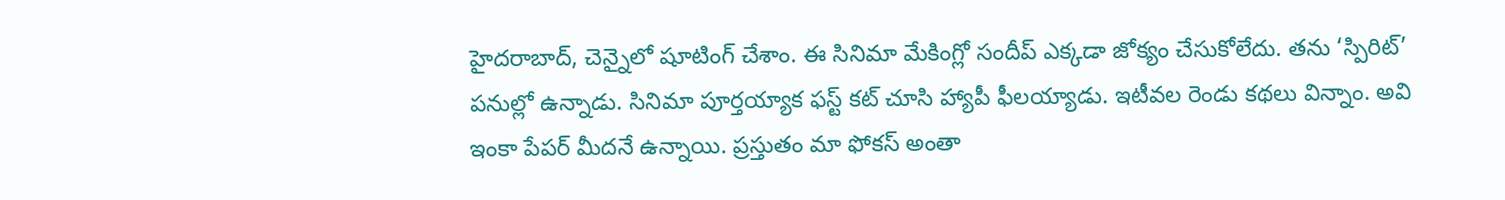హైదరాబాద్, చెన్నైలో షూటింగ్ చేశాం. ఈ సినిమా మేకింగ్లో సందీప్ ఎక్కడా జోక్యం చేసుకోలేదు. తను ‘స్పిరిట్’ పనుల్లో ఉన్నాడు. సినిమా పూర్తయ్యాక ఫస్ట్ కట్ చూసి హ్యాపీ ఫీలయ్యాడు. ఇటీవల రెండు కథలు విన్నాం. అవి ఇంకా పేపర్ మీదనే ఉన్నాయి. ప్రస్తుతం మా ఫోకస్ అంతా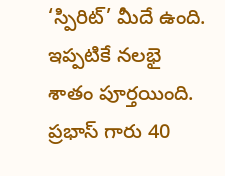‘స్పిరిట్’ మీదే ఉంది. ఇప్పటికే నలభై శాతం పూర్తయింది. ప్రభాస్ గారు 40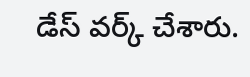డేస్ వర్క్ చేశారు.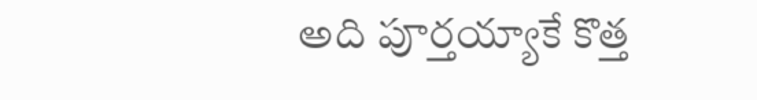అది పూర్తయ్యాకే కొత్త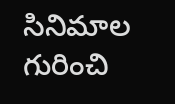సినిమాల గురించి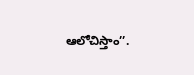ఆలోచిస్తాం’’.